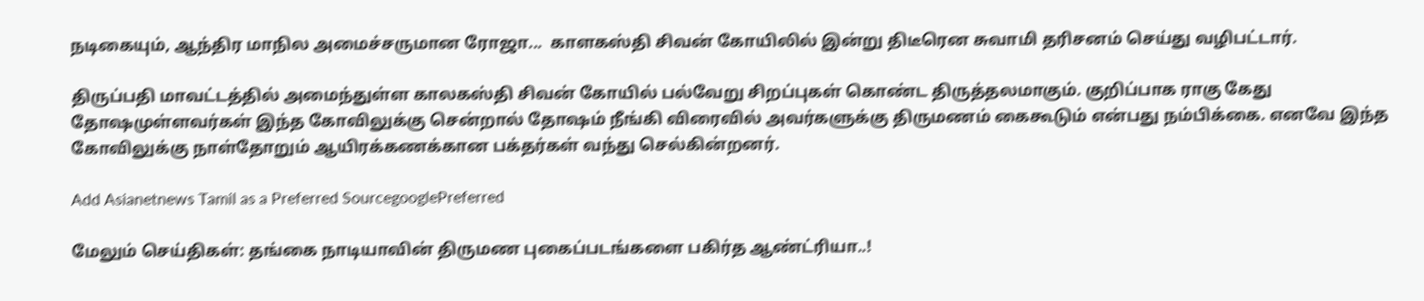நடிகையும், ஆந்திர மாநில அமைச்சருமான ரோஜா...  காளகஸ்தி சிவன் கோயிலில் இன்று திடீரென சுவாமி தரிசனம் செய்து வழிபட்டார்.

திருப்பதி மாவட்டத்தில் அமைந்துள்ள காலகஸ்தி சிவன் கோயில் பல்வேறு சிறப்புகள் கொண்ட திருத்தலமாகும். குறிப்பாக ராகு கேது தோஷமுள்ளவர்கள் இந்த கோவிலுக்கு சென்றால் தோஷம் நீங்கி விரைவில் அவர்களுக்கு திருமணம் கைகூடும் என்பது நம்பிக்கை. எனவே இந்த கோவிலுக்கு நாள்தோறும் ஆயிரக்கணக்கான பக்தர்கள் வந்து செல்கின்றனர்.

Add Asianetnews Tamil as a Preferred SourcegooglePreferred

மேலும் செய்திகள்: தங்கை நாடியாவின் திருமண புகைப்படங்களை பகிர்த ஆண்ட்ரியா..!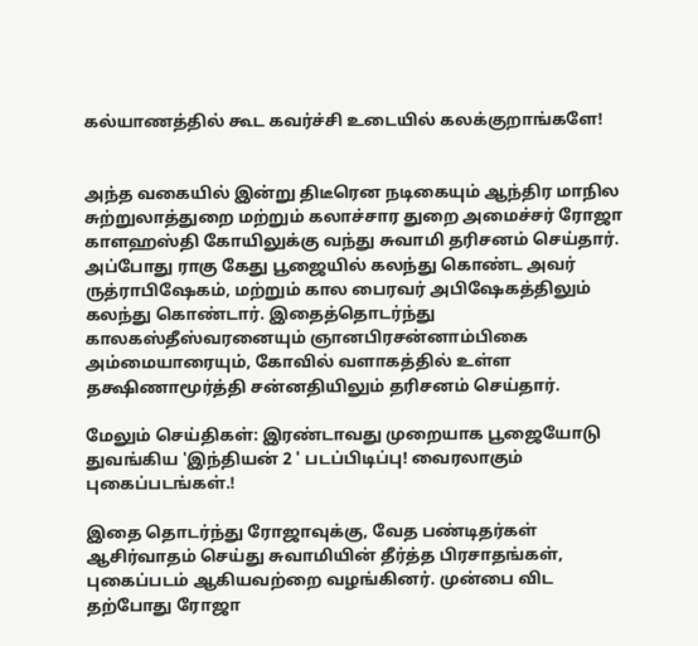கல்யாணத்தில் கூட கவர்ச்சி உடையில் கலக்குறாங்களே!


அந்த வகையில் இன்று திடீரென நடிகையும் ஆந்திர மாநில சுற்றுலாத்துறை மற்றும் கலாச்சார துறை அமைச்சர் ரோஜா காளஹஸ்தி கோயிலுக்கு வந்து சுவாமி தரிசனம் செய்தார். அப்போது ராகு கேது பூஜையில் கலந்து கொண்ட அவர் ருத்ராபிஷேகம், மற்றும் கால பைரவர் அபிஷேகத்திலும் கலந்து கொண்டார். இதைத்தொடர்ந்து காலகஸ்தீஸ்வரனையும் ஞானபிரசன்னாம்பிகை அம்மையாரையும், கோவில் வளாகத்தில் உள்ள தக்ஷிணாமூர்த்தி சன்னதியிலும் தரிசனம் செய்தார்.

மேலும் செய்திகள்: இரண்டாவது முறையாக பூஜையோடு துவங்கிய 'இந்தியன் 2 ' படப்பிடிப்பு! வைரலாகும் புகைப்படங்கள்.!

இதை தொடர்ந்து ரோஜாவுக்கு, வேத பண்டிதர்கள் ஆசிர்வாதம் செய்து சுவாமியின் தீர்த்த பிரசாதங்கள், புகைப்படம் ஆகியவற்றை வழங்கினர். முன்பை விட தற்போது ரோஜா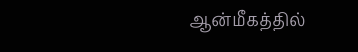ஆன்மீகத்தில்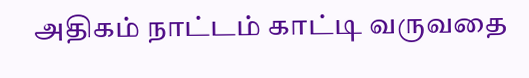அதிகம் நாட்டம் காட்டி வருவதை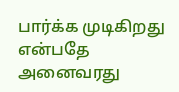பார்க்க முடிகிறது என்பதே அனைவரது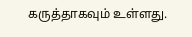கருத்தாகவும் உள்ளது.